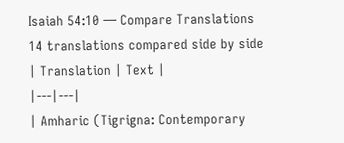Isaiah 54:10 — Compare Translations
14 translations compared side by side
| Translation | Text |
|---|---|
| Amharic (Tigrigna: Contemporary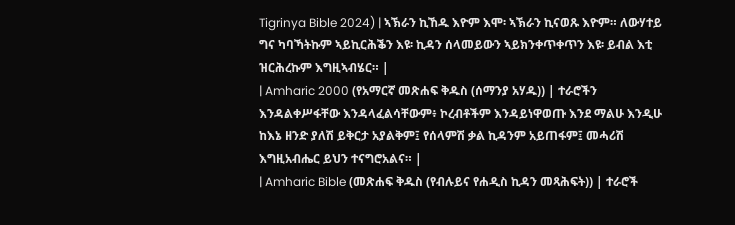Tigrinya Bible 2024) | ኣኽራን ኪኸዱ እዮም እሞ፡ ኣኽራን ኪናወጹ እዮም። ለውሃተይ ግና ካባኻትኩም ኣይኪርሕቕን እዩ፡ ኪዳን ሰላመይውን ኣይክንቀጥቀጥን እዩ፡ ይብል እቲ ዝርሕረኩም እግዚኣብሄር። |
| Amharic 2000 (የአማርኛ መጽሐፍ ቅዱስ (ሰማንያ አሃዱ)) | ተራሮችን እንዳልቀሥፋቸው እንዳላፈልሳቸውም፥ ኮረብቶችም እንዳይነዋወጡ እንደ ማልሁ እንዲሁ ከእኔ ዘንድ ያለሽ ይቅርታ አያልቅም፤ የሰላምሽ ቃል ኪዳንም አይጠፋም፤ መሓሪሽ እግዚአብሔር ይህን ተናግሮአልና። |
| Amharic Bible (መጽሐፍ ቅዱስ (የብሉይና የሐዲስ ኪዳን መጻሕፍት)) | ተራሮች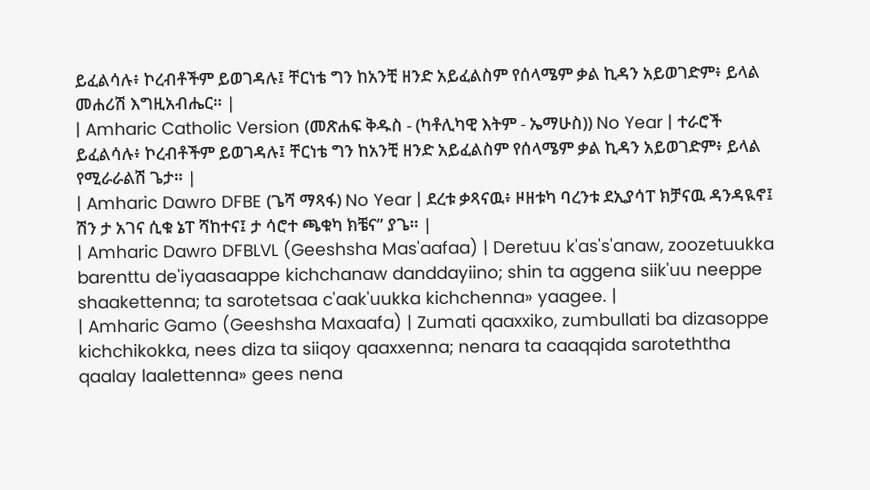ይፈልሳሉ፥ ኮረብቶችም ይወገዳሉ፤ ቸርነቴ ግን ከአንቺ ዘንድ አይፈልስም የሰላሜም ቃል ኪዳን አይወገድም፥ ይላል መሐሪሽ እግዚአብሔር። |
| Amharic Catholic Version (መጽሐፍ ቅዱስ - (ካቶሊካዊ እትም - ኤማሁስ)) No Year | ተራሮች ይፈልሳሉ፥ ኮረብቶችም ይወገዳሉ፤ ቸርነቴ ግን ከአንቺ ዘንድ አይፈልስም የሰላሜም ቃል ኪዳን አይወገድም፥ ይላል የሚራራልሽ ጌታ። |
| Amharic Dawro DFBE (ጌሻ ማጻፋ) No Year | ደረቱ ቃጻናዉ፥ ዞዘቱካ ባረንቱ ደኢያሳፐ ክቻናዉ ዳንዳዪኖ፤ ሽን ታ አገና ሲቁ ኔፐ ሻከተና፤ ታ ሳሮተ ጫቁካ ክቼና” ያጌ። |
| Amharic Dawro DFBLVL (Geeshsha Mas'aafaa) | Deretuu k'as's'anaw, zoozetuukka barenttu de'iyaasaappe kichchanaw danddayiino; shin ta aggena siik'uu neeppe shaakettenna; ta sarotetsaa c'aak'uukka kichchenna» yaagee. |
| Amharic Gamo (Geeshsha Maxaafa) | Zumati qaaxxiko, zumbullati ba dizasoppe kichchikokka, nees diza ta siiqoy qaaxxenna; nenara ta caaqqida saroteththa qaalay laalettenna» gees nena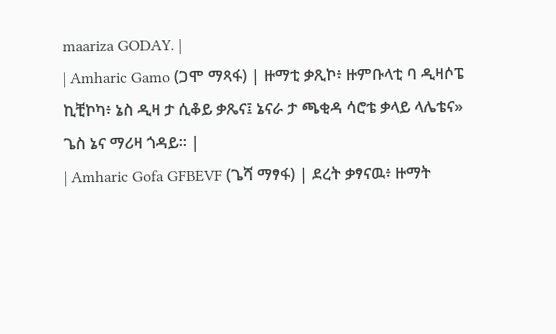maariza GODAY. |
| Amharic Gamo (ጋሞ ማጻፋ) | ዙማቲ ቃጺኮ፥ ዙምቡላቲ ባ ዲዛሶፔ ኪቺኮካ፥ ኔስ ዲዛ ታ ሲቆይ ቃጼና፤ ኔናራ ታ ጫቂዳ ሳሮቴ ቃላይ ላሌቴና» ጌስ ኔና ማሪዛ ጎዳይ። |
| Amharic Gofa GFBEVF (ጌሻ ማፃፋ) | ደረት ቃፃናዉ፥ ዙማት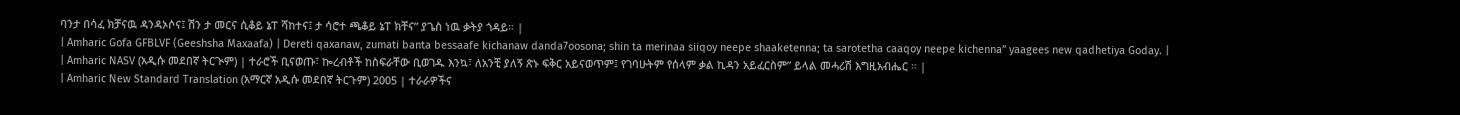ባንታ በሳፈ ክቻናዉ ዳንዳኦሶና፤ ሽን ታ መርና ሲቆይ ኔፐ ሻከተና፤ ታ ሳሮተ ጫቆይ ኔፐ ክቸና” ያጌስ ነዉ ቃትያ ጎዳይ። |
| Amharic Gofa GFBLVF (Geeshsha Maxaafa) | Dereti qaxanaw, zumati banta bessaafe kichanaw danda7oosona; shin ta merinaa siiqoy neepe shaaketenna; ta sarotetha caaqoy neepe kichenna” yaagees new qadhetiya Goday. |
| Amharic NASV (አዲሱ መደበኛ ትርጒም) | ተራሮች ቢናወጡ፣ ኰረብቶች ከስፍራቸው ቢወገዱ እንኳ፣ ለአንቺ ያለኝ ጽኑ ፍቅር አይናወጥም፤ የገባሁትም የሰላም ቃል ኪዳን አይፈርስም” ይላል መሓሪሽ እግዚአብሔር ። |
| Amharic New Standard Translation (አማርኛ አዲሱ መደበኛ ትርጉም) 2005 | ተራራዎችና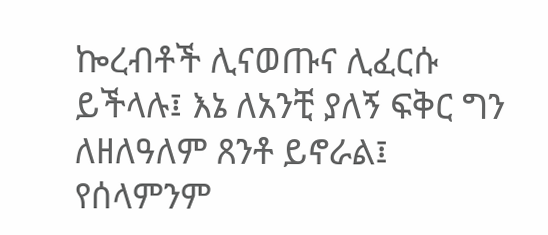ኰረብቶች ሊናወጡና ሊፈርሱ ይችላሉ፤ እኔ ለአንቺ ያለኝ ፍቅር ግን ለዘለዓለም ጸንቶ ይኖራል፤ የሰላምንም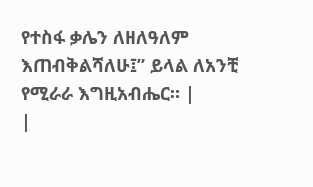የተስፋ ቃሌን ለዘለዓለም እጠብቅልሻለሁ፤” ይላል ለአንቺ የሚራራ እግዚአብሔር። |
|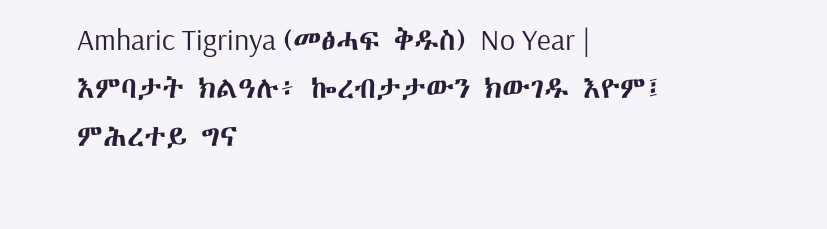Amharic Tigrinya (መፅሓፍ ቅዱስ) No Year | እምባታት ክልዓሉ፥ ኰረብታታውን ክውገዱ እዮም፤ ምሕረተይ ግና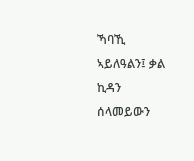ኻባኺ ኣይለዓልን፤ ቃል ኪዳን ሰላመይውን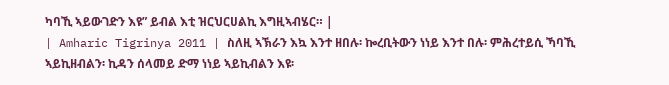ካባኺ ኣይውገድን እዩ” ይብል እቲ ዝርህርሀልኪ እግዚኣብሄር። |
| Amharic Tigrinya 2011 | ስለዚ ኣኽራን እኳ እንተ ዘበሉ፡ ኰረቢትውን ነነይ እንተ በሉ፡ ምሕረተይሲ ኻባኺ ኣይኪዘብልን፡ ኪዳን ሰላመይ ድማ ነነይ ኣይኪብልን እዩ፡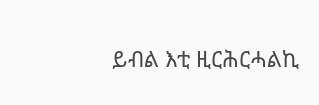ይብል እቲ ዚርሕርሓልኪ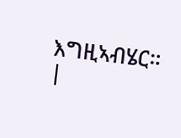እግዚኣብሄር። |